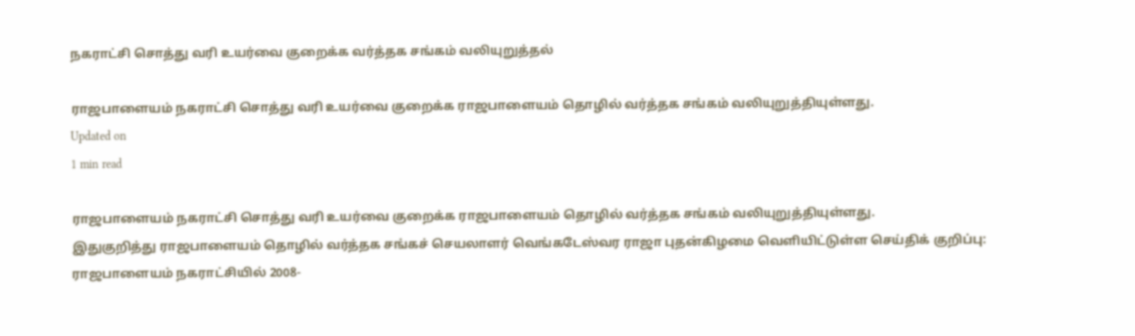நகராட்சி சொத்து வரி உயர்வை குறைக்க வர்த்தக சங்கம் வலியுறுத்தல்

ராஜபாளையம் நகராட்சி சொத்து வரி உயர்வை குறைக்க ராஜபாளையம் தொழில் வர்த்தக சங்கம் வலியுறுத்தியுள்ளது.
Updated on
1 min read

ராஜபாளையம் நகராட்சி சொத்து வரி உயர்வை குறைக்க ராஜபாளையம் தொழில் வர்த்தக சங்கம் வலியுறுத்தியுள்ளது.
இதுகுறித்து ராஜபாளையம் தொழில் வர்த்தக சங்கச் செயலாளர் வெங்கடேஸ்வர ராஜா புதன்கிழமை வெளியிட்டுள்ள செய்திக் குறிப்பு:
ராஜபாளையம் நகராட்சியில் 2008-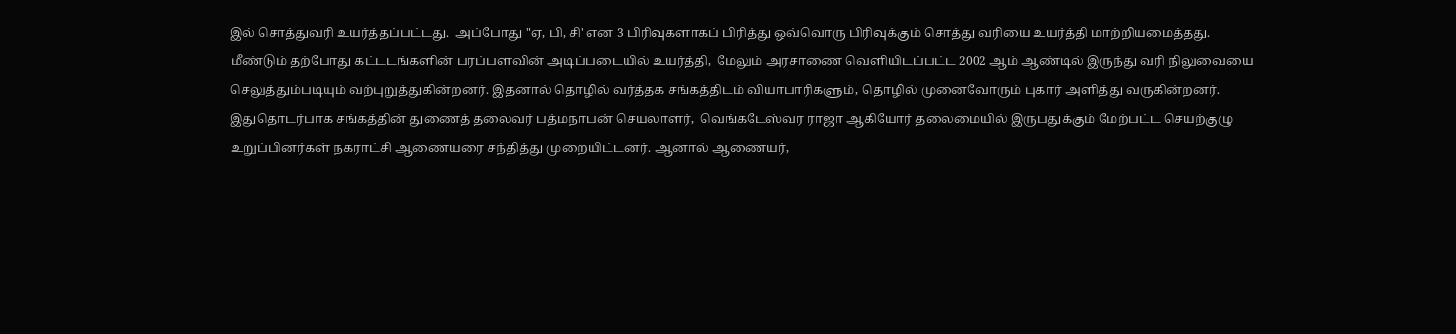இல் சொத்துவரி உயர்த்தப்பட்டது.  அப்போது "ஏ, பி, சி' என 3 பிரிவுகளாகப் பிரித்து ஒவ்வொரு பிரிவுக்கும் சொத்து வரியை உயர்த்தி மாற்றியமைத்தது.
மீண்டும் தற்போது கட்டடங்களின் பரப்பளவின் அடிப்படையில் உயர்த்தி,  மேலும் அரசாணை வெளியிடப்பட்ட 2002 ஆம் ஆண்டில் இருந்து வரி நிலுவையை செலுத்தும்படியும் வற்புறுத்துகின்றனர். இதனால் தொழில் வர்த்தக சங்கத்திடம் வியாபாரிகளும், தொழில் முனைவோரும் புகார் அளித்து வருகின்றனர்.
இதுதொடர்பாக சங்கத்தின் துணைத் தலைவர் பத்மநாபன் செயலாளர்,  வெங்கடேஸ்வர ராஜா ஆகியோர் தலைமையில் இருபதுக்கும் மேற்பட்ட செயற்குழு உறுப்பினர்கள் நகராட்சி ஆணையரை சந்தித்து முறையிட்டனர். ஆனால் ஆணையர்,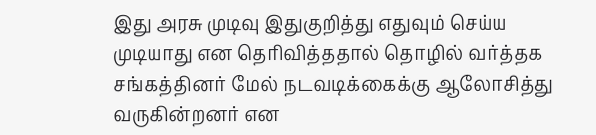இது அரசு முடிவு இதுகுறித்து எதுவும் செய்ய முடியாது என தெரிவித்ததால் தொழில் வர்த்தக சங்கத்தினர் மேல் நடவடிக்கைக்கு ஆலோசித்து வருகின்றனர் என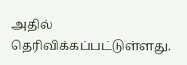அதில் தெரிவிக்கப்பட்டுள்ளது.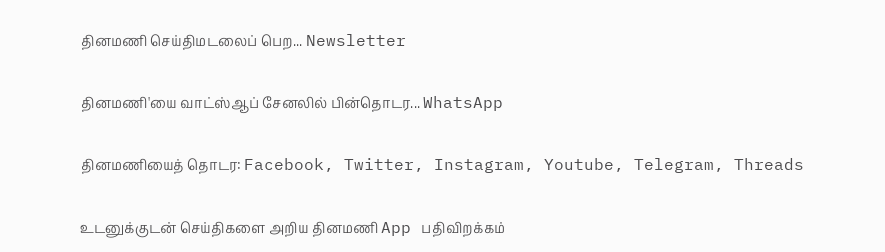தினமணி செய்திமடலைப் பெற... Newsletter

தினமணி'யை வாட்ஸ்ஆப் சேனலில் பின்தொடர... WhatsApp

தினமணியைத் தொடர: Facebook, Twitter, Instagram, Youtube, Telegram, Threads

உடனுக்குடன் செய்திகளை அறிய தினமணி App பதிவிறக்கம்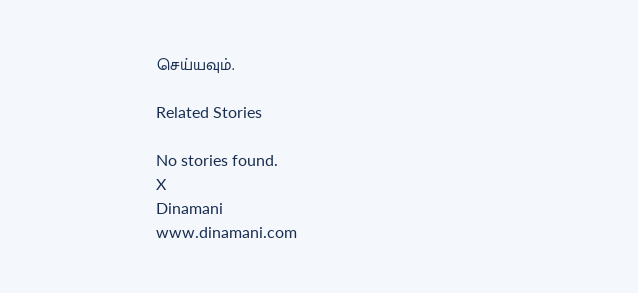செய்யவும்.

Related Stories

No stories found.
X
Dinamani
www.dinamani.com